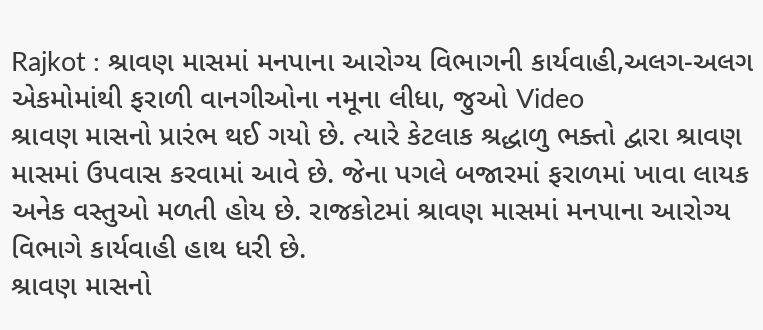Rajkot : શ્રાવણ માસમાં મનપાના આરોગ્ય વિભાગની કાર્યવાહી,અલગ-અલગ એકમોમાંથી ફરાળી વાનગીઓના નમૂના લીધા, જુઓ Video
શ્રાવણ માસનો પ્રારંભ થઈ ગયો છે. ત્યારે કેટલાક શ્રદ્ધાળુ ભક્તો દ્વારા શ્રાવણ માસમાં ઉપવાસ કરવામાં આવે છે. જેના પગલે બજારમાં ફરાળમાં ખાવા લાયક અનેક વસ્તુઓ મળતી હોય છે. રાજકોટમાં શ્રાવણ માસમાં મનપાના આરોગ્ય વિભાગે કાર્યવાહી હાથ ધરી છે.
શ્રાવણ માસનો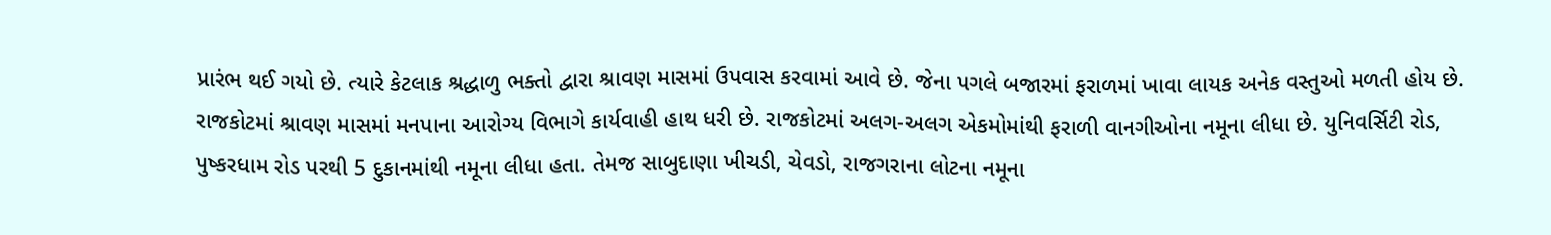પ્રારંભ થઈ ગયો છે. ત્યારે કેટલાક શ્રદ્ધાળુ ભક્તો દ્વારા શ્રાવણ માસમાં ઉપવાસ કરવામાં આવે છે. જેના પગલે બજારમાં ફરાળમાં ખાવા લાયક અનેક વસ્તુઓ મળતી હોય છે. રાજકોટમાં શ્રાવણ માસમાં મનપાના આરોગ્ય વિભાગે કાર્યવાહી હાથ ધરી છે. રાજકોટમાં અલગ-અલગ એકમોમાંથી ફરાળી વાનગીઓના નમૂના લીધા છે. યુનિવર્સિટી રોડ, પુષ્કરધામ રોડ પરથી 5 દુકાનમાંથી નમૂના લીધા હતા. તેમજ સાબુદાણા ખીચડી, ચેવડો, રાજગરાના લોટના નમૂના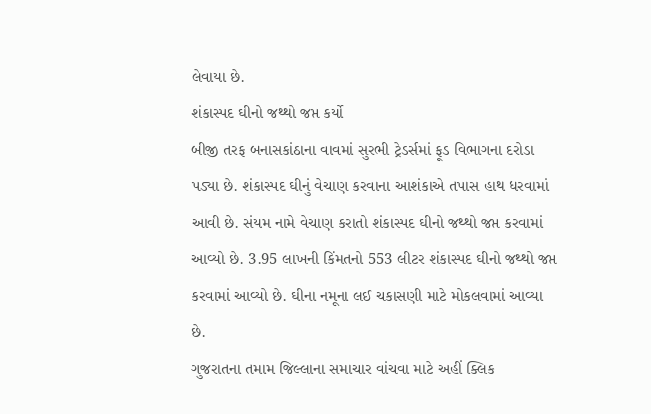લેવાયા છે.
શંકાસ્પદ ઘીનો જથ્થો જપ્ત કર્યો
બીજી તરફ બનાસકાંઠાના વાવમાં સુરભી ટ્રેડર્સમાં ફૂડ વિભાગના દરોડા પડ્યા છે. શંકાસ્પદ ઘીનું વેચાણ કરવાના આશંકાએ તપાસ હાથ ધરવામાં આવી છે. સંયમ નામે વેચાણ કરાતો શંકાસ્પદ ઘીનો જથ્થો જપ્ત કરવામાં આવ્યો છે. 3.95 લાખની કિંમતનો 553 લીટર શંકાસ્પદ ઘીનો જથ્થો જપ્ત કરવામાં આવ્યો છે. ઘીના નમૂના લઈ ચકાસણી માટે મોકલવામાં આવ્યા છે.
ગુજરાતના તમામ જિલ્લાના સમાચાર વાંચવા માટે અહીં ક્લિક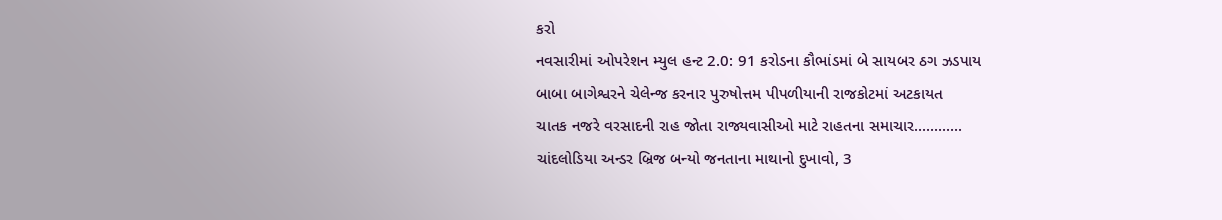કરો
નવસારીમાં ઓપરેશન મ્યુલ હન્ટ 2.0: 91 કરોડના કૌભાંડમાં બે સાયબર ઠગ ઝડપાય
બાબા બાગેશ્વરને ચેલેન્જ કરનાર પુરુષોત્તમ પીપળીયાની રાજકોટમાં અટકાયત
ચાતક નજરે વરસાદની રાહ જોતા રાજ્યવાસીઓ માટે રાહતના સમાચાર............
ચાંદલોડિયા અન્ડર બ્રિજ બન્યો જનતાના માથાનો દુખાવો, 3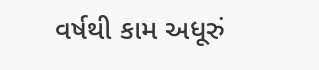વર્ષથી કામ અધૂરું